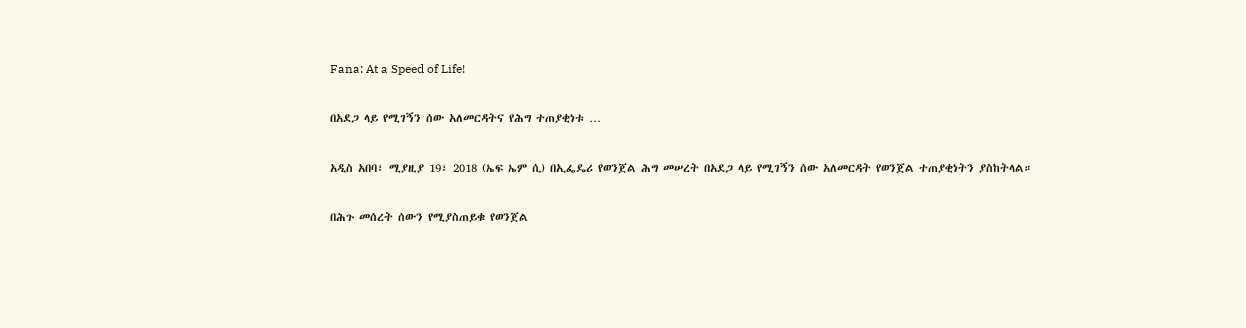Fana: At a Speed of Life!

በአደጋ ላይ የሚገኝን ሰው አለመርዳትና የሕግ ተጠያቂነቱ …

አዲስ አበባ፣ ሚያዚያ 19፣ 2018 (ኤፍ ኤም ሲ) በኢፌዴሪ የወንጀል ሕግ መሠረት በአደጋ ላይ የሚገኝን ሰው አለመርዳት የወንጀል ተጠያቂነትን ያስከትላል።

በሕጉ መሰረት ሰውን የሚያስጠይቁ የወንጀል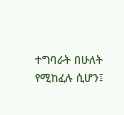ተግባራት በሁለት የሚከፈሉ ሲሆን፤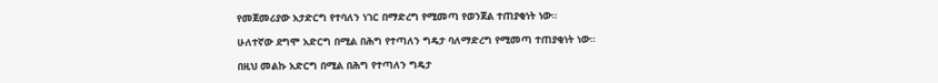የመጀመሪያው አታድርግ የተባለን ነገር በማድረግ የሚመጣ የወንጀል ተጠያቂነት ነው።

ሁለተኛው ደግሞ አድርግ በሚል በሕግ የተጣለን ግዴታ ባለማድረግ የሚመጣ ተጠያቂነት ነው።

በዚህ መልኩ አድርግ በሚል በሕግ የተጣለን ግዴታ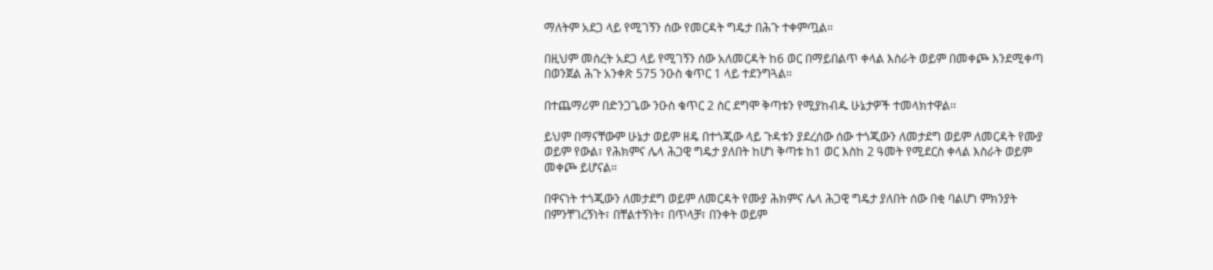ማለትም አደጋ ላይ የሚገኝን ሰው የመርዳት ግዴታ በሕጉ ተቀምጧል።

በዚህም መሰረት አደጋ ላይ የሚገኝን ሰው አለመርዳት ከ6 ወር በማይበልጥ ቀላል እስራት ወይም በመቀጮ እንደሚቀጣ በወንጀል ሕጉ አንቀጽ 575 ንዑስ ቁጥር 1 ላይ ተደንግጓል።

በተጨማሪም በድንጋጌው ንዑስ ቁጥር 2 ስር ደግሞ ቅጣቱን የሚያከብዱ ሁኔታዎች ተመላክተዋል፡፡

ይህም በማናቸውም ሁኔታ ወይም ዘዴ በተጎጂው ላይ ጉዳቱን ያደረሰው ሰው ተጎጂውን ለመታደግ ወይም ለመርዳት የሙያ ወይም የውል፣ የሕክምና ሌላ ሕጋዊ ግዴታ ያለበት ከሆነ ቅጣቱ ከ1 ወር እስከ 2 ዓመት የሚደርስ ቀላል እስራት ወይም መቀጮ ይሆናል።

በዋናነት ተጎጂውን ለመታደግ ወይም ለመርዳት የሙያ ሕክምና ሌላ ሕጋዊ ግዴታ ያለበት ሰው በቂ ባልሆነ ምክንያት በምንቸገረኝነት፣ በቸልተኝነት፣ በጥላቻ፣ በንቀት ወይም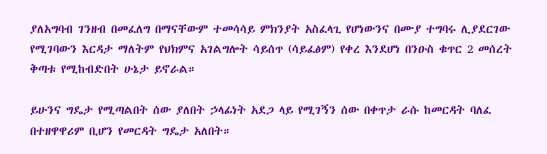ያለአግባብ ገንዘብ በመፈለግ በማናቸውም ተመሳሳይ ምክንያት አስፈላጊ የሆነውንና በሙያ ተግባሩ ሊያደርገው የሚገባውን እርዳታ ማለትም የህክምና አገልግሎት ሳይሰጥ (ሳይፈፅም) የቀረ እንደሆነ በንዑስ ቁጥር 2 መሰረት ቅጣቱ የሚከብድበት ሁኔታ ይኖራል።

ይሁንና ግዴታ የሚጣልበት ሰው ያለበት ኃላፊነት አደጋ ላይ የሚገኝን ሰው በቀጥታ ራሱ ከመርዳት ባለፈ በተዘዋዋሪም ቢሆን የመርዳት ግዴታ አለበት።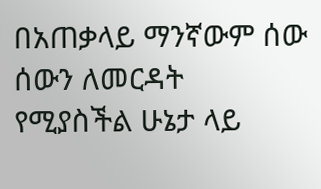በአጠቃላይ ማንኛውም ሰው ሰውን ለመርዳት የሚያስችል ሁኔታ ላይ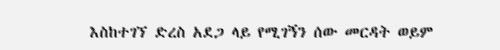እስከተገኘ ድረስ አደጋ ላይ የሚገኝን ሰው መርዳት ወይም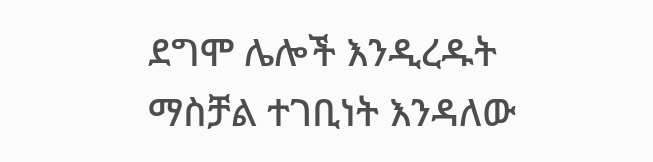ደግሞ ሌሎች እንዲረዱት ማስቻል ተገቢነት እንዳለው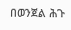በወንጀል ሕጉ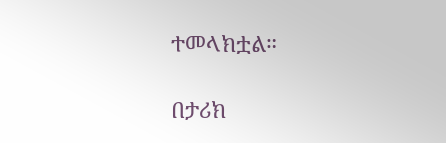ተመላክቷል።

በታሪክ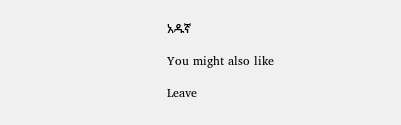አዱኛ

You might also like

Leave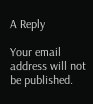A Reply

Your email address will not be published.